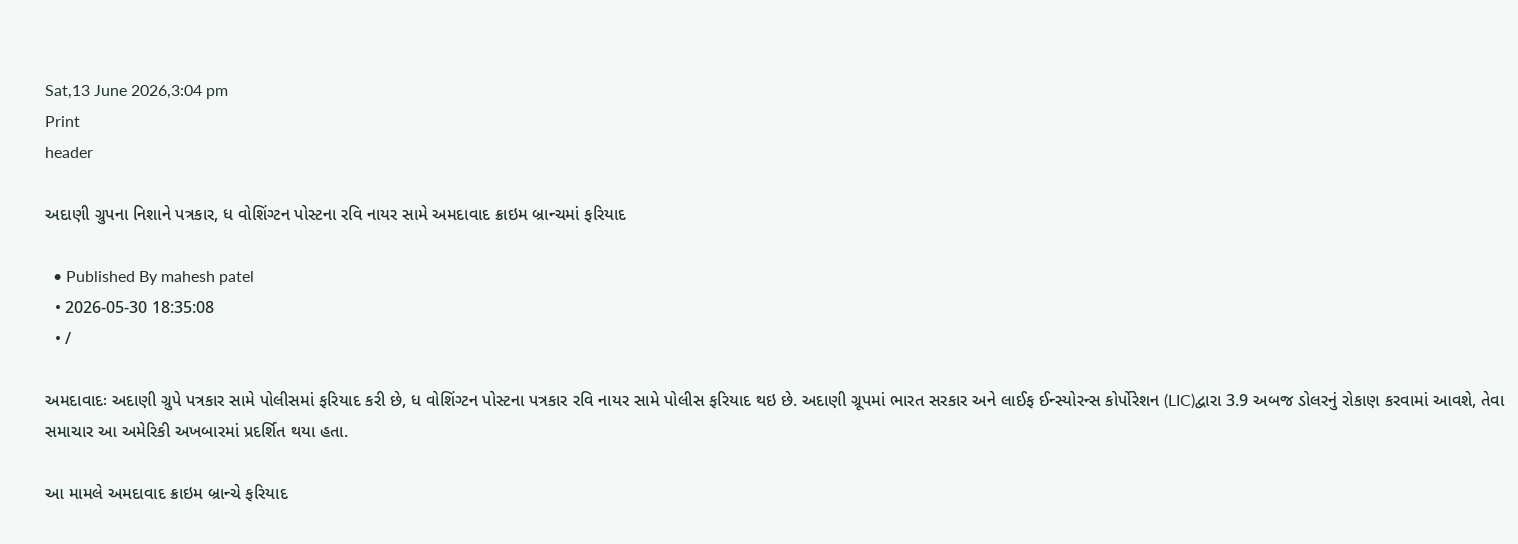Sat,13 June 2026,3:04 pm
Print
header

અદાણી ગ્રુપના નિશાને પત્રકાર, ધ વોશિંગ્ટન પોસ્ટના રવિ નાયર સામે અમદાવાદ ક્રાઇમ બ્રાન્ચમાં ફરિયાદ

  • Published By mahesh patel
  • 2026-05-30 18:35:08
  • /

અમદાવાદઃ અદાણી ગ્રુપે પત્રકાર સામે પોલીસમાં ફરિયાદ કરી છે, ધ વોશિંગ્ટન પોસ્ટના પત્રકાર રવિ નાયર સામે પોલીસ ફરિયાદ થઇ છે. અદાણી ગ્રૂપમાં ભારત સરકાર અને લાઈફ ઈન્સ્યોરન્સ કોર્પોરેશન (LIC)દ્વારા 3.9 અબજ ડોલરનું રોકાણ કરવામાં આવશે, તેવા સમાચાર આ અમેરિકી અખબારમાં પ્રદર્શિત થયા હતા.

આ મામલે અમદાવાદ ક્રાઇમ બ્રાન્ચે ફરિયાદ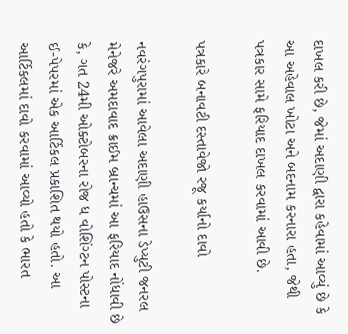દાખલ કરી છે, જેમાં અદાણી દ્વારા કહેવામાં આવ્યું છે કે આ અહેવાલ ખોટા અને બદનામ કરનારા હતા, જેથી પત્રકાર સામે ફરિયાદ દાખલ કરવામાં આવી છે.

પત્રકારે બનાવટી દસ્તાવેજો રજૂ કર્યાનો દાવો

નવરંગપુરામાં આવેલા અદાણી હાઉસના ડેપ્યુટી જનરલ મેનેજરે અમદાવાદ ક્રાઈમ બ્રાન્ચમાં આ ફરિયાદ નોંધાવી છે કે, ગત 24મી ઓક્ટોબરના રોજ ધ વોશિંગ્ટન પોસ્ટના ઈ-પેપરમાં એક આર્ટિકલ પ્રકાશિત થયો હતો. આ આર્ટિકલમાં દાવો કરવામાં આવ્યો હતો કે ભારત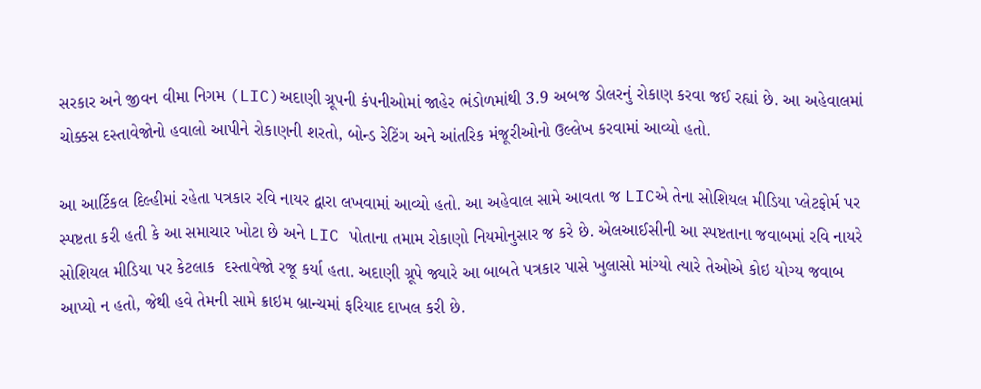સરકાર અને જીવન વીમા નિગમ (LIC)અદાણી ગ્રૂપની કંપનીઓમાં જાહેર ભંડોળમાંથી 3.9 અબજ ડોલરનું રોકાણ કરવા જઈ રહ્યાં છે. આ અહેવાલમાં ચોક્કસ દસ્તાવેજોનો હવાલો આપીને રોકાણની શરતો, બોન્ડ રેટિંગ અને આંતરિક મંજૂરીઓનો ઉલ્લેખ કરવામાં આવ્યો હતો.

આ આર્ટિકલ દિલ્હીમાં રહેતા પત્રકાર રવિ નાયર દ્વારા લખવામાં આવ્યો હતો. આ અહેવાલ સામે આવતા જ LICએ તેના સોશિયલ મીડિયા પ્લેટફોર્મ પર સ્પષ્ટતા કરી હતી કે આ સમાચાર ખોટા છે અને LIC પોતાના તમામ રોકાણો નિયમોનુસાર જ કરે છે. એલઆઈસીની આ સ્પષ્ટતાના જવાબમાં રવિ નાયરે સોશિયલ મીડિયા પર કેટલાક  દસ્તાવેજો રજૂ કર્યા હતા. અદાણી ગ્રૂપે જ્યારે આ બાબતે પત્રકાર પાસે ખુલાસો માંગ્યો ત્યારે તેઓએ કોઇ યોગ્ય જવાબ આપ્યો ન હતો, જેથી હવે તેમની સામે ક્રાઇમ બ્રાન્ચમાં ફરિયાદ દાખલ કરી છે.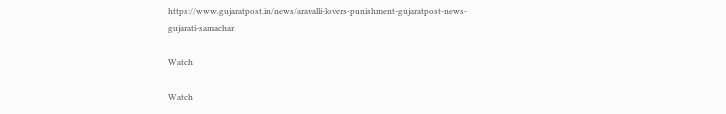https://www.gujaratpost.in/news/aravalli-lovers-punishment-gujaratpost-news-gujarati-samachar

Watch

Watch